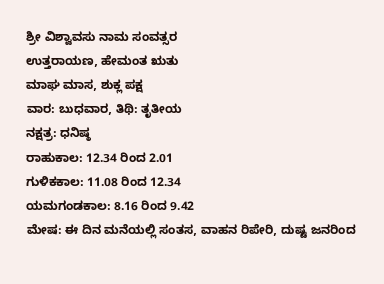ಶ್ರೀ ವಿಶ್ವಾವಸು ನಾಮ ಸಂವತ್ಸರ
ಉತ್ತರಾಯಣ, ಹೇಮಂತ ಋತು
ಮಾಘ ಮಾಸ, ಶುಕ್ಲ ಪಕ್ಷ
ವಾರ: ಬುಧವಾರ, ತಿಥಿ: ತೃತೀಯ
ನಕ್ಷತ್ರ: ಧನಿಷ್ಠ
ರಾಹುಕಾಲ: 12.34 ರಿಂದ 2.01
ಗುಳಿಕಕಾಲ: 11.08 ರಿಂದ 12.34
ಯಮಗಂಡಕಾಲ: 8.16 ರಿಂದ 9.42
ಮೇಷ: ಈ ದಿನ ಮನೆಯಲ್ಲಿ ಸಂತಸ, ವಾಹನ ರಿಪೇರಿ, ದುಷ್ಟ ಜನರಿಂದ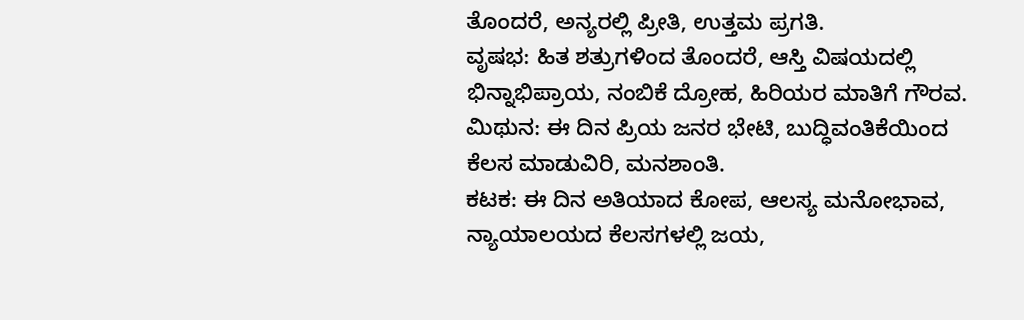ತೊಂದರೆ, ಅನ್ಯರಲ್ಲಿ ಪ್ರೀತಿ, ಉತ್ತಮ ಪ್ರಗತಿ.
ವೃಷಭ: ಹಿತ ಶತ್ರುಗಳಿಂದ ತೊಂದರೆ, ಆಸ್ತಿ ವಿಷಯದಲ್ಲಿ ಭಿನ್ನಾಭಿಪ್ರಾಯ, ನಂಬಿಕೆ ದ್ರೋಹ, ಹಿರಿಯರ ಮಾತಿಗೆ ಗೌರವ.
ಮಿಥುನ: ಈ ದಿನ ಪ್ರಿಯ ಜನರ ಭೇಟಿ, ಬುದ್ಧಿವಂತಿಕೆಯಿಂದ ಕೆಲಸ ಮಾಡುವಿರಿ, ಮನಶಾಂತಿ.
ಕಟಕ: ಈ ದಿನ ಅತಿಯಾದ ಕೋಪ, ಆಲಸ್ಯ ಮನೋಭಾವ, ನ್ಯಾಯಾಲಯದ ಕೆಲಸಗಳಲ್ಲಿ ಜಯ,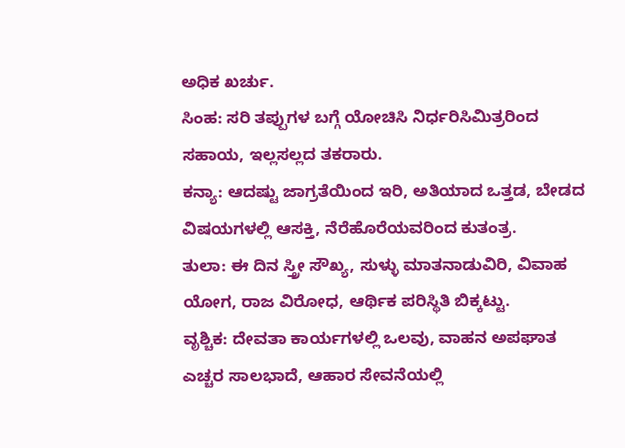ಅಧಿಕ ಖರ್ಚು.
ಸಿಂಹ: ಸರಿ ತಪ್ಪುಗಳ ಬಗ್ಗೆ ಯೋಚಿಸಿ ನಿರ್ಧರಿಸಿಮಿತ್ರರಿಂದ ಸಹಾಯ, ಇಲ್ಲಸಲ್ಲದ ತಕರಾರು.
ಕನ್ಯಾ: ಆದಷ್ಟು ಜಾಗ್ರತೆಯಿಂದ ಇರಿ, ಅತಿಯಾದ ಒತ್ತಡ, ಬೇಡದ ವಿಷಯಗಳಲ್ಲಿ ಆಸಕ್ತಿ, ನೆರೆಹೊರೆಯವರಿಂದ ಕುತಂತ್ರ.
ತುಲಾ: ಈ ದಿನ ಸ್ತ್ರೀ ಸೌಖ್ಯ, ಸುಳ್ಳು ಮಾತನಾಡುವಿರಿ, ವಿವಾಹ ಯೋಗ, ರಾಜ ವಿರೋಧ, ಆರ್ಥಿಕ ಪರಿಸ್ಥಿತಿ ಬಿಕ್ಕಟ್ಟು.
ವೃಶ್ಚಿಕ: ದೇವತಾ ಕಾರ್ಯಗಳಲ್ಲಿ ಒಲವು, ವಾಹನ ಅಪಘಾತ ಎಚ್ಚರ ಸಾಲಭಾದೆ, ಆಹಾರ ಸೇವನೆಯಲ್ಲಿ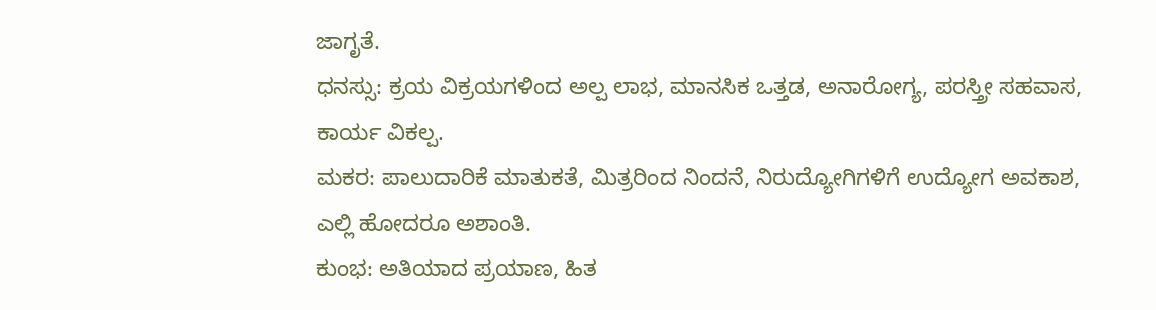ಜಾಗೃತೆ.
ಧನಸ್ಸು: ಕ್ರಯ ವಿಕ್ರಯಗಳಿಂದ ಅಲ್ಪ ಲಾಭ, ಮಾನಸಿಕ ಒತ್ತಡ, ಅನಾರೋಗ್ಯ, ಪರಸ್ತ್ರೀ ಸಹವಾಸ, ಕಾರ್ಯ ವಿಕಲ್ಪ.
ಮಕರ: ಪಾಲುದಾರಿಕೆ ಮಾತುಕತೆ, ಮಿತ್ರರಿಂದ ನಿಂದನೆ, ನಿರುದ್ಯೋಗಿಗಳಿಗೆ ಉದ್ಯೋಗ ಅವಕಾಶ, ಎಲ್ಲಿ ಹೋದರೂ ಅಶಾಂತಿ.
ಕುಂಭ: ಅತಿಯಾದ ಪ್ರಯಾಣ, ಹಿತ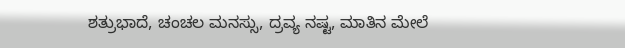ಶತ್ರುಭಾದೆ, ಚಂಚಲ ಮನಸ್ಸು, ದ್ರವ್ಯ ನಷ್ಟ, ಮಾತಿನ ಮೇಲೆ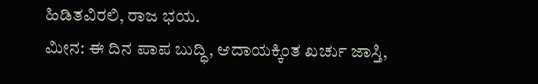ಹಿಡಿತವಿರಲಿ, ರಾಜ ಭಯ.
ಮೀನ: ಈ ದಿನ ಪಾಪ ಬುದ್ಧಿ, ಆದಾಯಕ್ಕಿಂತ ಖರ್ಚು ಜಾಸ್ತಿ,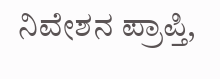ನಿವೇಶನ ಪ್ರಾಪ್ತಿ,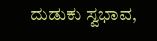ದುಡುಕು ಸ್ವಭಾವ,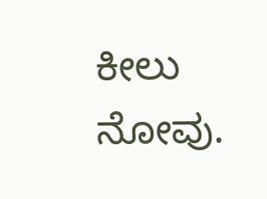ಕೀಲು ನೋವು.